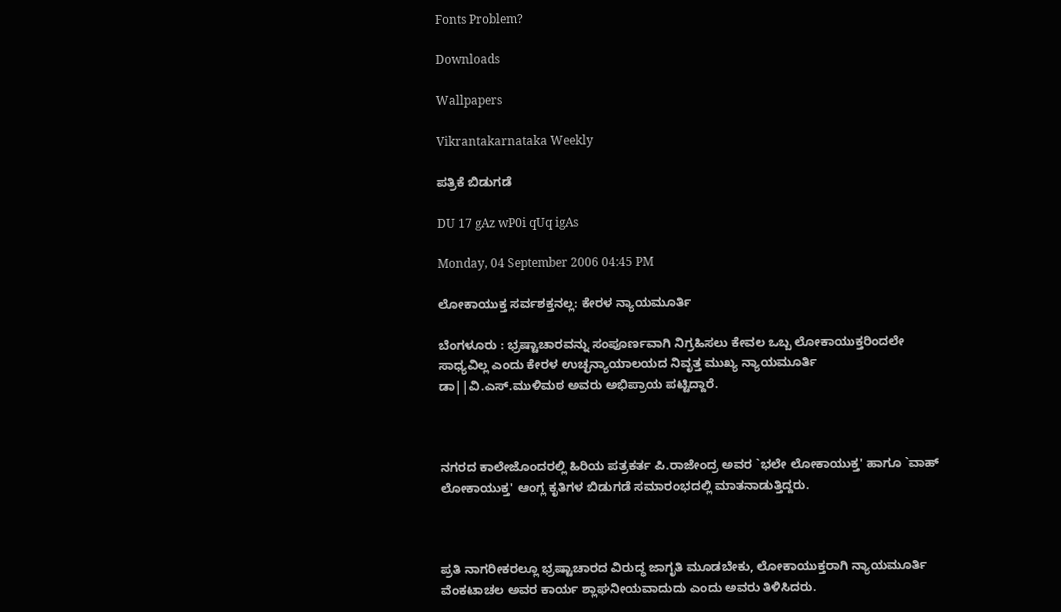Fonts Problem?

Downloads

Wallpapers

Vikrantakarnataka Weekly

ಪತ್ರಿಕೆ ಬಿಡುಗಡೆ

DU 17 gAz wP0i qUq igAs

Monday, 04 September 2006 04:45 PM

ಲೋಕಾಯುಕ್ತ ಸರ್ವಶಕ್ತನಲ್ಲ: ಕೇರಳ ನ್ಯಾಯಮೂರ್ತಿ

ಬೆಂಗಳೂರು : ಭ್ರಷ್ಟಾಚಾರವನ್ನು ಸಂಪೂರ್ಣವಾಗಿ ನಿಗ್ರಹಿಸಲು ಕೇವಲ ಒಬ್ಬ ಲೋಕಾಯುಕ್ತರಿಂದಲೇ ಸಾಧ್ಯವಿಲ್ಲ ಎಂದು ಕೇರಳ ಉಚ್ಛನ್ಯಾಯಾಲಯದ ನಿವೃತ್ತ ಮುಖ್ಯ ನ್ಯಾಯಮೂರ್ತಿ ಡಾ||ವಿ.ಎಸ್.ಮುಳಿಮಠ ಅವರು ಅಭಿಪ್ರಾಯ ಪಟ್ಟಿದ್ದಾರೆ.



ನಗರದ ಕಾಲೇಜೊಂದರಲ್ಲಿ ಹಿರಿಯ ಪತ್ರಕರ್ತ ಪಿ.ರಾಜೇಂದ್ರ ಅವರ `ಭಲೇ ಲೋಕಾಯುಕ್ತ' ಹಾಗೂ `ವಾಹ್ ಲೋಕಾಯುಕ್ತ' ಆಂಗ್ಲ ಕೃತಿಗಳ ಬಿಡುಗಡೆ ಸಮಾರಂಭದಲ್ಲಿ ಮಾತನಾಡುತ್ತಿದ್ದರು.



ಪ್ರತಿ ನಾಗರೀಕರಲ್ಲೂ ಭ್ರಷ್ಟಾಚಾರದ ವಿರುದ್ಧ ಜಾಗೃತಿ ಮೂಡಬೇಕು, ಲೋಕಾಯುಕ್ತರಾಗಿ ನ್ಯಾಯಮೂರ್ತಿ ವೆಂಕಟಾಚಲ ಅವರ ಕಾರ್ಯ ಶ್ಲಾಘನೀಯವಾದುದು ಎಂದು ಅವರು ತಿಳಿಸಿದರು.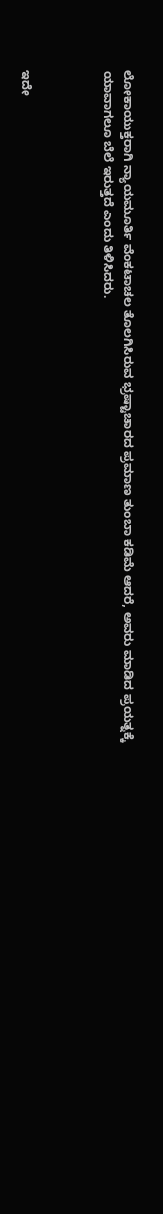ಲೋಕಾಯುಕ್ತರಾಗಿ ನ್ಯಾಯಮೂರ್ತಿ ವೆಂಕಟಾಚಲ ತೊಲಗಿಸಿರುವ ಭ್ರಷ್ಟಾಚಾರದ ಪ್ರಮಾಣ ತುಂಬಾ ಕಡಿಮೆ ಆದರೆ, ಅವರು ಮಾಡಿದ ಪ್ರಯತ್ನಕ್ಕೆ ಯಾವಾಗಲೂ ಬೆಲೆ ಇರುತ್ತದೆ ಎಂದು ತಿಳಿಸಿದರು.



ಇದೇ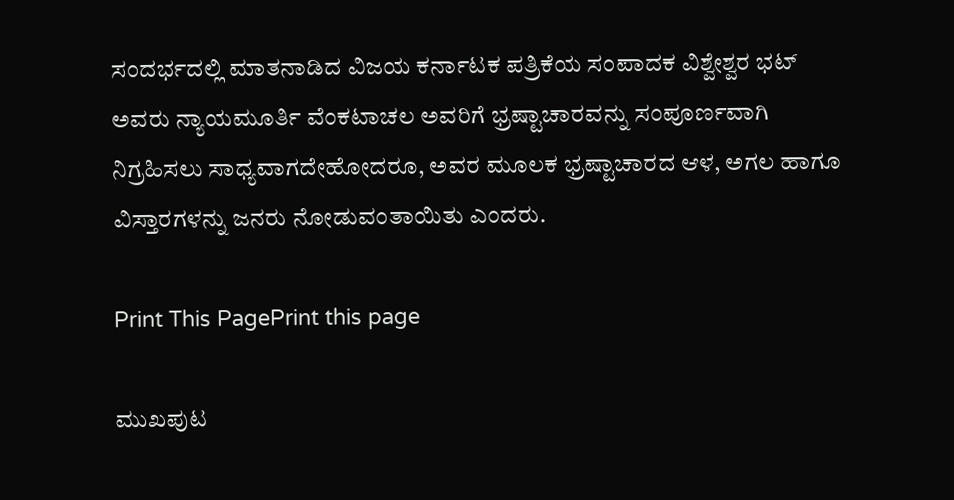ಸಂದರ್ಭದಲ್ಲಿ ಮಾತನಾಡಿದ ವಿಜಯ ಕರ್ನಾಟಕ ಪತ್ರಿಕೆಯ ಸಂಪಾದಕ ವಿಶ್ವೇಶ್ವರ ಭಟ್ ಅವರು ನ್ಯಾಯಮೂರ್ತಿ ವೆಂಕಟಾಚಲ ಅವರಿಗೆ ಭ್ರಷ್ಟಾಚಾರವನ್ನು ಸಂಪೂರ್ಣವಾಗಿ ನಿಗ್ರಹಿಸಲು ಸಾಧ್ಯವಾಗದೇಹೋದರೂ, ಅವರ ಮೂಲಕ ಭ್ರಷ್ಟಾಚಾರದ ಆಳ, ಅಗಲ ಹಾಗೂ ವಿಸ್ತಾರಗಳನ್ನು ಜನರು ನೋಡುವಂತಾಯಿತು ಎಂದರು.

Print This PagePrint this page

ಮುಖಪುಟ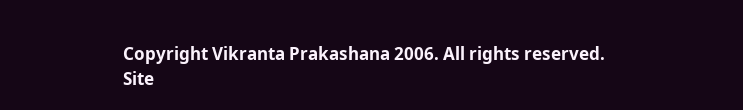Copyright Vikranta Prakashana 2006. All rights reserved.
Site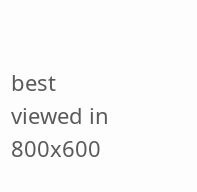best viewed in 800x600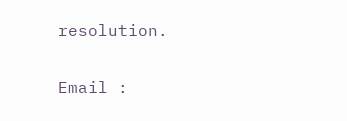resolution.

Email :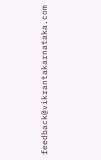feedback@vikrantakarnataka.com